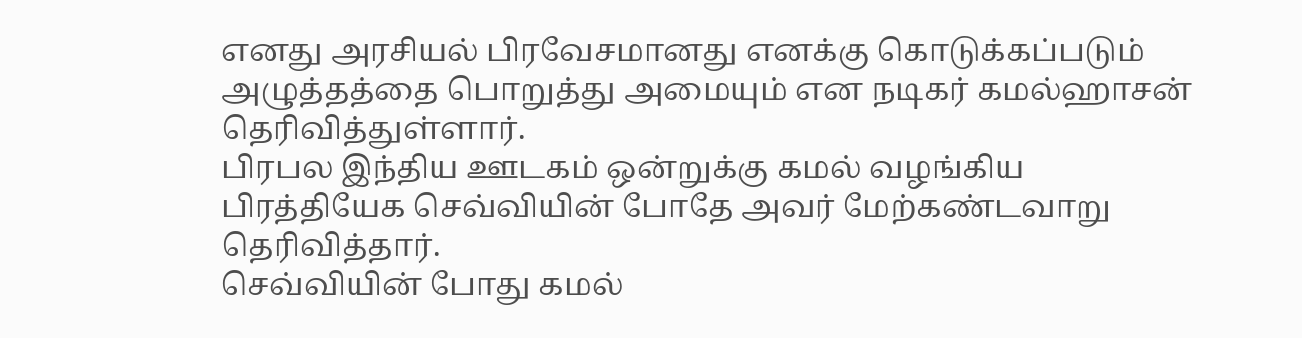எனது அரசியல் பிரவேசமானது எனக்கு கொடுக்கப்படும் அழுத்தத்தை பொறுத்து அமையும் என நடிகர் கமல்ஹாசன் தெரிவித்துள்ளார்.
பிரபல இந்திய ஊடகம் ஒன்றுக்கு கமல் வழங்கிய பிரத்தியேக செவ்வியின் போதே அவர் மேற்கண்டவாறு தெரிவித்தார்.
செவ்வியின் போது கமல்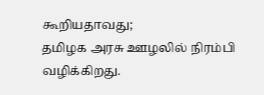கூறியதாவது;
தமிழக அரசு ஊழலில் நிரம்பி வழிக்கிறது.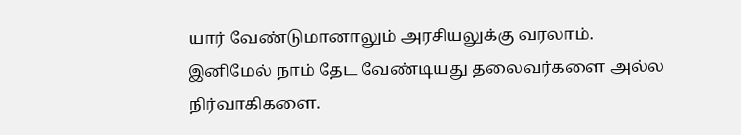யார் வேண்டுமானாலும் அரசியலுக்கு வரலாம்.
இனிமேல் நாம் தேட வேண்டியது தலைவர்களை அல்ல நிர்வாகிகளை.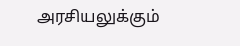அரசியலுக்கும்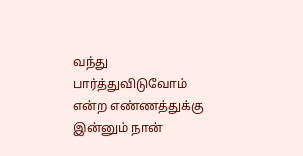வந்து பார்த்துவிடுவோம் என்ற எண்ணத்துக்கு இன்னும் நான்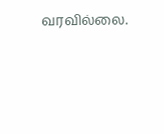வரவில்லை.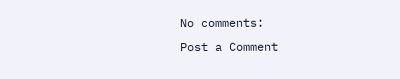No comments:
Post a Comment